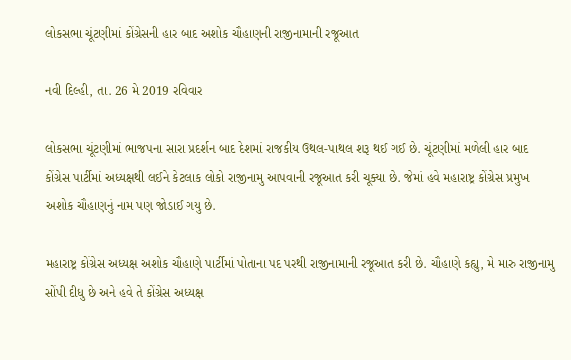લોકસભા ચૂંટણીમાં કોંગ્રેસની હાર બાદ અશોક ચૌહાણની રાજીનામાની રજૂઆત

નવી દિલ્હી, તા. 26 મે 2019 રવિવાર

લોકસભા ચૂંટણીમાં ભાજપના સારા પ્રદર્શન બાદ દેશમાં રાજકીય ઉથલ-પાથલ શરૂ થઈ ગઈ છે. ચૂંટણીમાં મળેલી હાર બાદ કોંગ્રેસ પાર્ટીમાં અધ્યક્ષથી લઈને કેટલાક લોકો રાજીનામુ આપવાની રજૂઆત કરી ચૂક્યા છે. જેમાં હવે મહારાષ્ટ્ર કોંગ્રેસ પ્રમુખ અશોક ચૌહાણનું નામ પણ જોડાઈ ગયુ છે.

મહારાષ્ટ્ર કોંગ્રેસ અધ્યક્ષ અશોક ચૌહાણે પાર્ટીમાં પોતાના પદ પરથી રાજીનામાની રજૂઆત કરી છે. ચૌહાણે કહ્યુ, મે મારુ રાજીનામુ સોંપી દીધુ છે અને હવે તે કોંગ્રેસ અધ્યક્ષ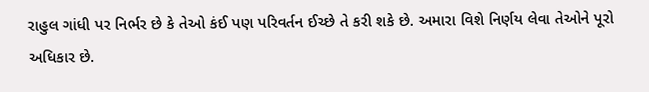રાહુલ ગાંધી પર નિર્ભર છે કે તેઓ કંઈ પણ પરિવર્તન ઈચ્છે તે કરી શકે છે. અમારા વિશે નિર્ણય લેવા તેઓને પૂરો અધિકાર છે.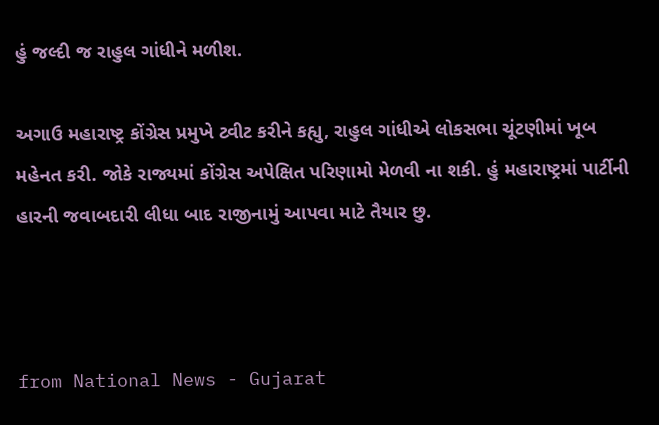હું જલ્દી જ રાહુલ ગાંધીને મળીશ.

અગાઉ મહારાષ્ટ્ર કોંગ્રેસ પ્રમુખે ટ્વીટ કરીને કહ્યુ, રાહુલ ગાંધીએ લોકસભા ચૂંટણીમાં ખૂબ મહેનત કરી. જોકે રાજ્યમાં કોંગ્રેસ અપેક્ષિત પરિણામો મેળવી ના શકી. હું મહારાષ્ટ્રમાં પાર્ટીની હારની જવાબદારી લીધા બાદ રાજીનામું આપવા માટે તૈયાર છુ.



from National News - Gujarat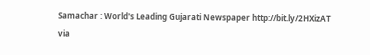Samachar : World's Leading Gujarati Newspaper http://bit.ly/2HXizAT
via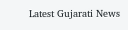Latest Gujarati News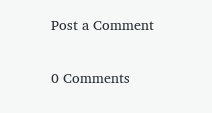Post a Comment

0 Comments